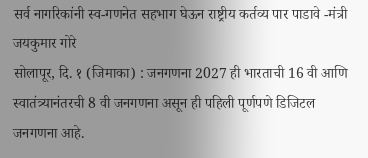सर्व नागरिकांनी स्व-गणनेत सहभाग घेऊन राष्ट्रीय कर्तव्य पार पाडावे -मंत्री जयकुमार गोरे
सोलापूर, दि. १ (जिमाका) : जनगणना 2027 ही भारताची 16 वी आणि स्वातंत्र्यानंतरची 8 वी जनगणना असून ही पहिली पूर्णपणे डिजिटल जनगणना आहे.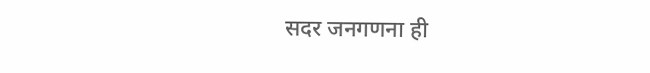सदर जनगणना ही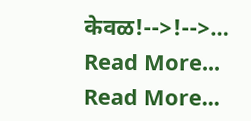केवळ!-->!-->…
Read More...
Read More...